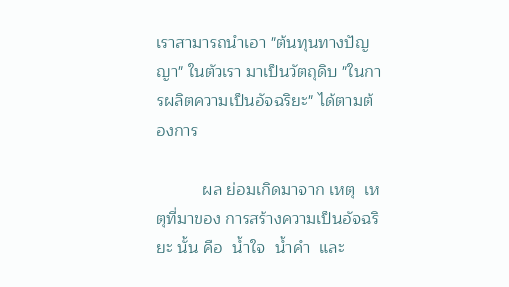เราสามารถนำเอา "ต้นทุนทางปัญญา" ในตัวเรา มาเป็นวัตถุดิบ "ในการผลิตความเป็นอัจฉริยะ" ได้ตามต้องการ

          ผล ย่อมเกิดมาจาก เหตุ  เหตุที่มาของ การสร้างความเป็นอัจฉริยะ นั้น คือ  น้ำใจ  น้ำคำ  และ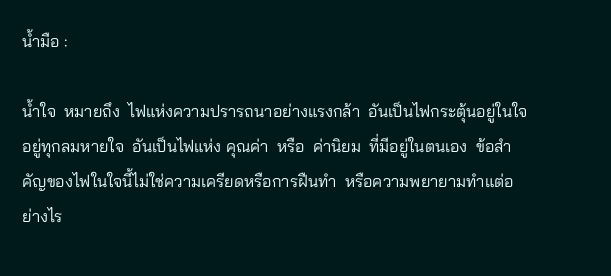น้ำมือ :

น้ำใจ  หมายถึง  ไฟแห่งความปรารถนาอย่างแรงกล้า  อันเป็นไฟกระตุ้นอยู่ในใจอยู่ทุกลมหายใจ  อันเป็นไฟแห่ง คุณค่า  หรือ  ค่านิยม  ที่มีอยู่ในตนเอง  ข้อสำคัญของไฟในใจนี้ไม่ใช่ความเครียดหรือการฝืนทำ  หรือความพยายามทำแต่อย่างไร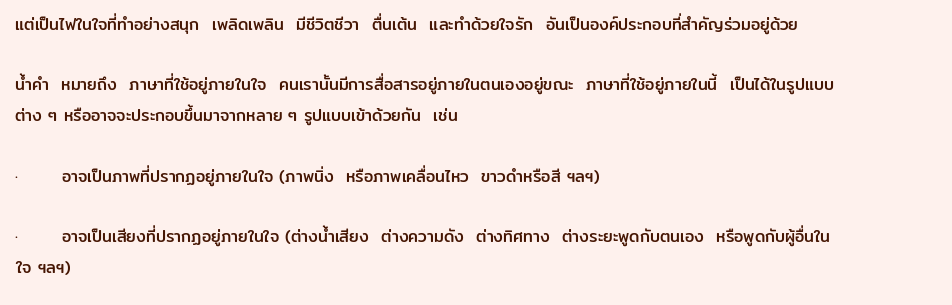แต่เป็นไฟในใจที่ทำอย่างสนุก  เพลิดเพลิน  มีชีวิตชีวา  ตื่นเต้น  และทำด้วยใจรัก  อันเป็นองค์ประกอบที่สำคัญร่วมอยู่ด้วย

น้ำคำ  หมายถึง  ภาษาที่ใช้อยู่ภายในใจ  คนเรานั้นมีการสื่อสารอยู่ภายในตนเองอยู่ขณะ  ภาษาที่ใช้อยู่ภายในนี้  เป็นได้ในรูปแบบต่าง ๆ หรืออาจจะประกอบขึ้นมาจากหลาย ๆ รูปแบบเข้าด้วยกัน  เช่น

·       อาจเป็นภาพที่ปรากฏอยู่ภายในใจ (ภาพนิ่ง  หรือภาพเคลื่อนไหว  ขาวดำหรือสี ฯลฯ)

·       อาจเป็นเสียงที่ปรากฏอยู่ภายในใจ (ต่างน้ำเสียง  ต่างความดัง  ต่างทิศทาง  ต่างระยะพูดกับตนเอง  หรือพูดกับผู้อื่นในใจ ฯลฯ)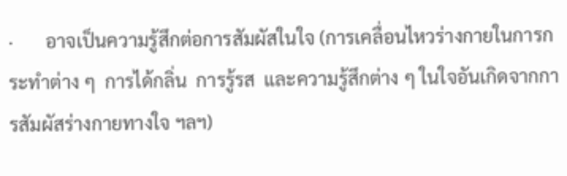·       อาจเป็นความรู้สึกต่อการสัมผัสในใจ (การเคลื่อนไหวร่างกายในการกระทำต่าง ๆ  การได้กลิ่น  การรู้รส  และความรู้สึกต่าง ๆ ในใจอันเกิดจากการสัมผัสร่างกายทางใจ ฯลฯ)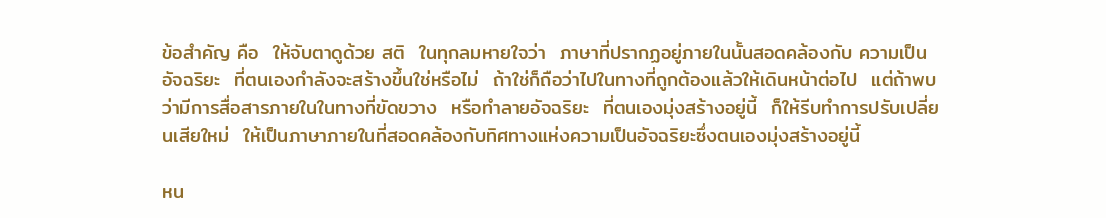ข้อสำคัญ คือ  ให้จับตาดูด้วย สติ  ในทุกลมหายใจว่า  ภาษาที่ปรากฏอยู่ภายในนั้นสอดคล้องกับ ความเป็น อัจฉริยะ  ที่ตนเองกำลังจะสร้างขึ้นใช่หรือไม่  ถ้าใช่ก็ถือว่าไปในทางที่ถูกต้องแล้วให้เดินหน้าต่อไป  แต่ถ้าพบว่ามีการสื่อสารภายในในทางที่ขัดขวาง  หรือทำลายอัจฉริยะ  ที่ตนเองมุ่งสร้างอยู่นี้  ก็ให้รีบทำการปรับเปลี่ยนเสียใหม่  ให้เป็นภาษาภายในที่สอดคล้องกับทิศทางแห่งความเป็นอัจฉริยะซึ่งตนเองมุ่งสร้างอยู่นี้

หน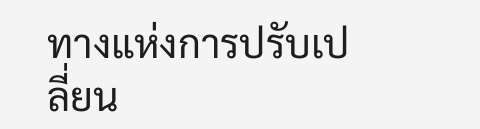ทางแห่งการปรับเปลี่ยน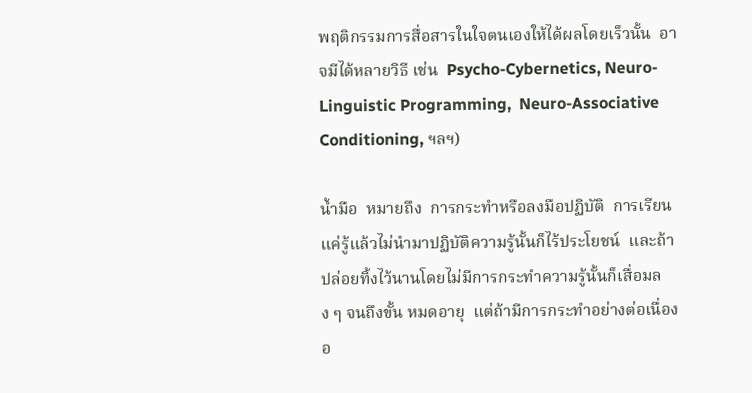พฤติกรรมการสื่อสารในใจตนเองให้ได้ผลโดยเร็วนั้น  อาจมีได้หลายวิธี เช่น  Psycho-Cybernetics, Neuro-Linguistic Programming,  Neuro-Associative Conditioning, ฯลฯ)

น้ำมือ  หมายถึง  การกระทำหรือลงมือปฏิบัติ  การเรียนแค่รู้แล้วไม่นำมาปฏิบัติความรู้นั้นก็ไร้ประโยชน์  และถ้าปล่อยทิ้งไว้นานโดยไม่มีการกระทำความรู้นั้นก็เสื่อมลง ๆ จนถึงขั้น หมดอายุ  แต่ถ้ามีการกระทำอย่างต่อเนื่องอ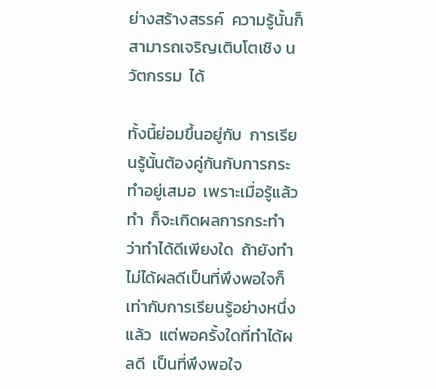ย่างสร้างสรรค์  ความรู้นั้นก็สามารถเจริญเติบโตเชิง นวัตกรรม  ได้

ทั้งนี้ย่อมขึ้นอยู่กับ  การเรียนรู้นั้นต้องคู่กันกับการกระทำอยู่เสมอ  เพราะเมื่อรู้แล้วทำ  ก็จะเกิดผลการกระทำ  ว่าทำได้ดีเพียงใด  ถ้ายังทำไม่ได้ผลดีเป็นที่พึงพอใจก็เท่ากับการเรียนรู้อย่างหนึ่งแล้ว  แต่พอครั้งใดที่ทำได้ผลดี  เป็นที่พึงพอใจ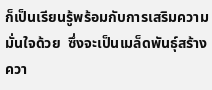ก็เป็นเรียนรู้พร้อมกับการเสริมความมั่นใจด้วย  ซึ่งจะเป็นเมล็ดพันธุ์สร้างควา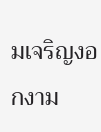มเจริญงอกงาม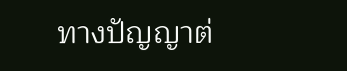ทางปัญญาต่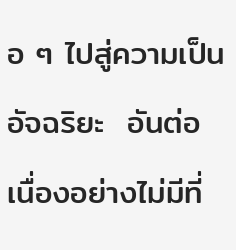อ ๆ ไปสู่ความเป็น  อัจฉริยะ  อันต่อเนื่องอย่างไม่มีที่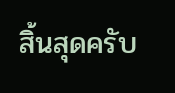สิ้นสุดครับ